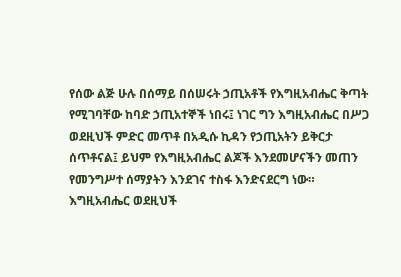የሰው ልጅ ሁሉ በሰማይ በሰሠሩት ኃጢአቶች የእግዚአብሔር ቅጣት የሚገባቸው ከባድ ኃጢአተኞች ነበሩ፤ ነገር ግን እግዚአብሔር በሥጋ ወደዚህች ምድር መጥቶ በአዲሱ ኪዳን የኃጢአትን ይቅርታ ሰጥቶናል፤ ይህም የእግዚአብሔር ልጆች እንደመሆናችን መጠን የመንግሥተ ሰማያትን እንደገና ተስፋ እንድናደርግ ነው።
እግዚአብሔር ወደዚህች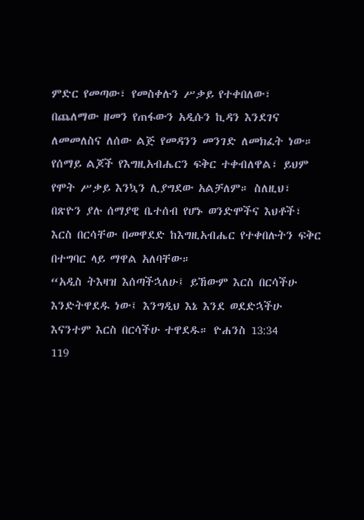ምድር የመጣው፣ የመስቀሉን ሥቃይ የተቀበለው፣ በጨለማው ዘመን የጠፋውን አዲሱን ኪዳን እንደገና ለመመለስና ለሰው ልጅ የመዳንን መንገድ ለመክፈት ነው። የሰማይ ልጆች የእግዚአብሔርን ፍቅር ተቀብለዋል፣ ይህም የሞት ሥቃይ እንኳን ሊያግደው አልቻለም። ስለዚህ፣ በጽዮን ያሉ ሰማያዊ ቤተሰብ የሆኑ ወንድሞችና እህቶች፣ እርስ በርሳቸው በመዋደድ ከእግዚአብሔር የተቀበሉትን ፍቅር በተግባር ላይ ማዋል አለባቸው።
“አዲስ ትእዛዝ እሰጣችኋለሁ፤ ይኸውም እርስ በርሳችሁ እንድትዋደዱ ነው፤ እንግዲህ እኔ እንደ ወደድኋችሁ እናንተም እርስ በርሳችሁ ተዋደዱ። ዮሐንስ 13:34
119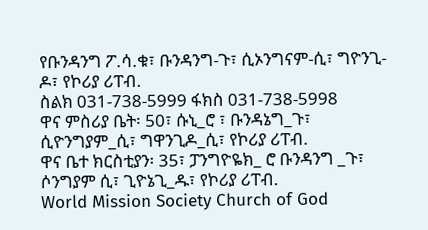የቡንዳንግ ፖ.ሳ.ቁ፣ ቡንዳንግ-ጉ፣ ሲኦንግናም-ሲ፣ ግዮንጊ-ዶ፣ የኮሪያ ሪፐብ.
ስልክ 031-738-5999 ፋክስ 031-738-5998
ዋና ምስሪያ ቤት፡ 50፣ ሱኒ_ሮ ፣ ቡንዳኔግ_ጉ፣ ሲዮንግያም_ሲ፣ ግዋንጊዶ_ሲ፣ የኮሪያ ሪፐብ.
ዋና ቤተ ክርስቲያን፡ 35፣ ፓንግዮዬክ_ ሮ ቡንዳንግ _ጉ፣ ሶንግያም ሲ፣ ጊዮኔጊ_ዱ፣ የኮሪያ ሪፐብ.
World Mission Society Church of God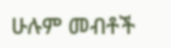ሁሉም መብቶች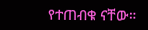የተጠብቁ ናቸው።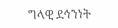ግላዊ ደኅንነት